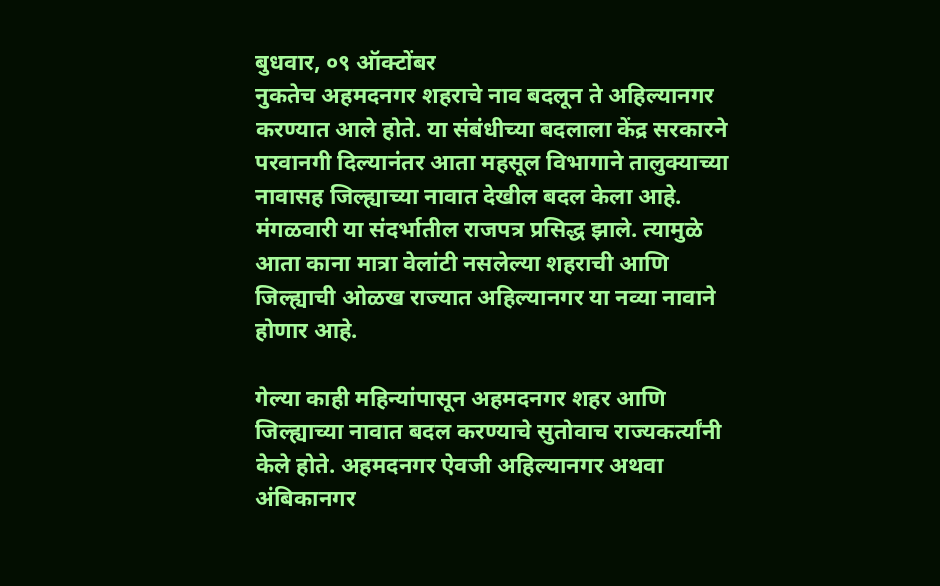बुधवार, ०९ ऑक्टोंबर
नुकतेच अहमदनगर शहराचे नाव बदलून ते अहिल्यानगर करण्यात आले होते. या संबंधीच्या बदलाला केंद्र सरकारने परवानगी दिल्यानंतर आता महसूल विभागाने तालुक्याच्या नावासह जिल्ह्याच्या नावात देखील बदल केला आहे. मंगळवारी या संदर्भातील राजपत्र प्रसिद्ध झाले. त्यामुळे आता काना मात्रा वेलांटी नसलेल्या शहराची आणि जिल्ह्याची ओळख राज्यात अहिल्यानगर या नव्या नावाने होणार आहे.

गेल्या काही महिन्यांपासून अहमदनगर शहर आणि जिल्ह्याच्या नावात बदल करण्याचे सुतोवाच राज्यकर्त्यांनी केले होते. अहमदनगर ऐवजी अहिल्यानगर अथवा अंबिकानगर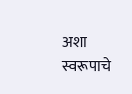अशा स्वरूपाचे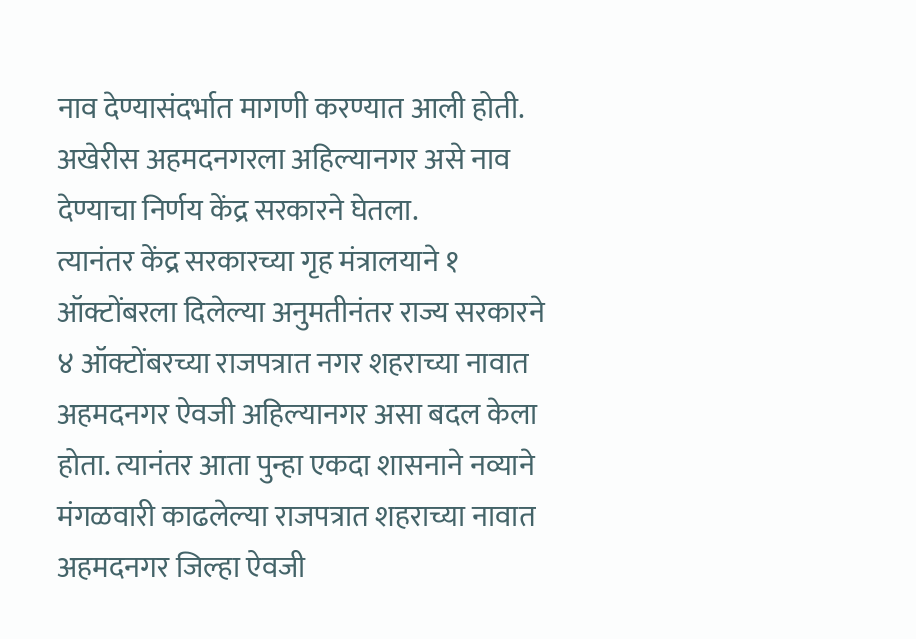नाव देण्यासंदर्भात मागणी करण्यात आली होती. अखेरीस अहमदनगरला अहिल्यानगर असे नाव देण्याचा निर्णय केंद्र सरकारने घेतला.
त्यानंतर केंद्र सरकारच्या गृह मंत्रालयाने १ ऑक्टोंबरला दिलेल्या अनुमतीनंतर राज्य सरकारने ४ ऑक्टोंबरच्या राजपत्रात नगर शहराच्या नावात अहमदनगर ऐवजी अहिल्यानगर असा बदल केला होता. त्यानंतर आता पुन्हा एकदा शासनाने नव्याने मंगळवारी काढलेल्या राजपत्रात शहराच्या नावात अहमदनगर जिल्हा ऐवजी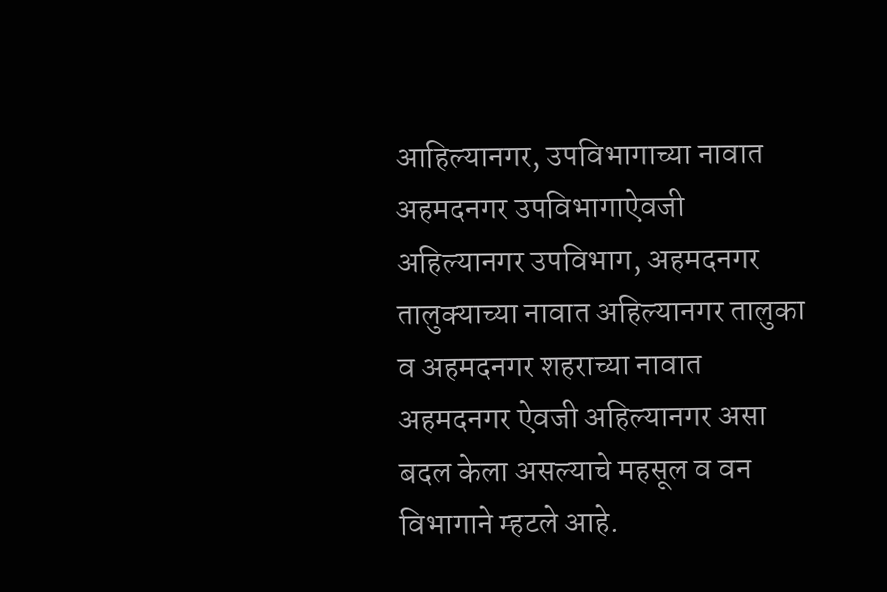आहिल्यानगर, उपविभागाच्या नावात अहमदनगर उपविभागाऐवजी अहिल्यानगर उपविभाग, अहमदनगर तालुक्याच्या नावात अहिल्यानगर तालुका व अहमदनगर शहराच्या नावात अहमदनगर ऐवजी अहिल्यानगर असा बदल केला असल्याचे महसूल व वन विभागाने म्हटले आहे.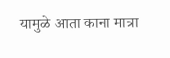यामुळे आता काना मात्रा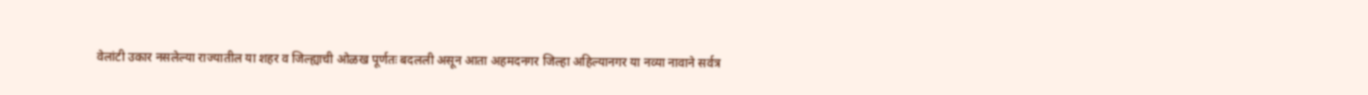वेलांटी उकार नसलेल्या राज्यातील या शहर व जिल्ह्याची ओळख पूर्णतः बदलली असून आता अहमदनगर जिल्हा अहिल्यानगर या नव्या नावाने सर्वत्र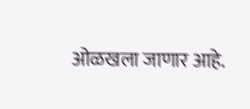ओळखला जाणार आहे.